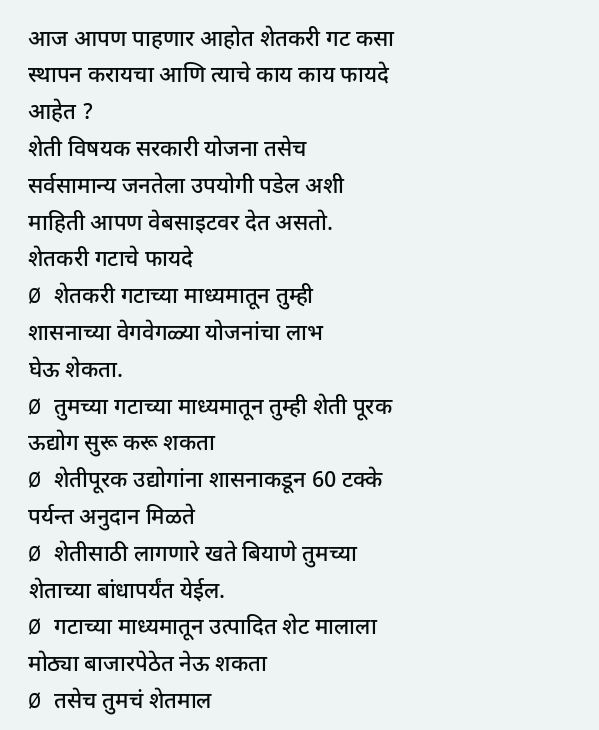आज आपण पाहणार आहोत शेतकरी गट कसा स्थापन करायचा आणि त्याचे काय काय फायदे आहेत ?
शेती विषयक सरकारी योजना तसेच सर्वसामान्य जनतेला उपयोगी पडेल अशी माहिती आपण वेबसाइटवर देत असतो.
शेतकरी गटाचे फायदे
Ø शेतकरी गटाच्या माध्यमातून तुम्ही शासनाच्या वेगवेगळ्या योजनांचा लाभ
घेऊ शेकता.
Ø तुमच्या गटाच्या माध्यमातून तुम्ही शेती पूरक ऊद्योग सुरू करू शकता
Ø शेतीपूरक उद्योगांना शासनाकडून 60 टक्के पर्यन्त अनुदान मिळते
Ø शेतीसाठी लागणारे खते बियाणे तुमच्या शेताच्या बांधापर्यंत येईल.
Ø गटाच्या माध्यमातून उत्पादित शेट मालाला मोठ्या बाजारपेठेत नेऊ शकता
Ø तसेच तुमचं शेतमाल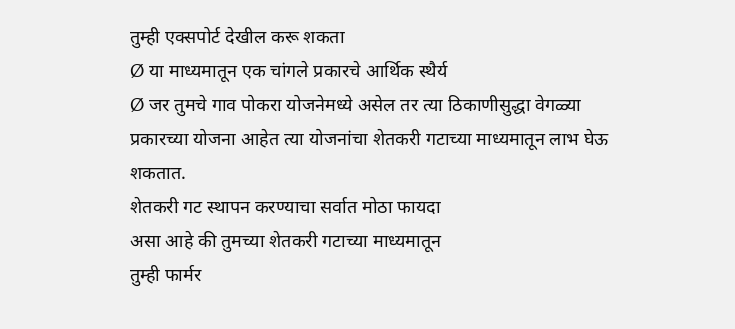तुम्ही एक्सपोर्ट देखील करू शकता
Ø या माध्यमातून एक चांगले प्रकारचे आर्थिक स्थैर्य
Ø जर तुमचे गाव पोकरा योजनेमध्ये असेल तर त्या ठिकाणीसुद्धा वेगळ्या
प्रकारच्या योजना आहेत त्या योजनांचा शेतकरी गटाच्या माध्यमातून लाभ घेऊ शकतात.
शेतकरी गट स्थापन करण्याचा सर्वात मोठा फायदा
असा आहे की तुमच्या शेतकरी गटाच्या माध्यमातून
तुम्ही फार्मर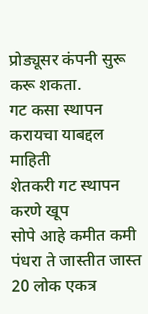प्रोड्यूसर कंपनी सुरू करू शकता.
गट कसा स्थापन करायचा याबद्दल माहिती
शेतकरी गट स्थापन करणे खूप
सोपे आहे कमीत कमी पंधरा ते जास्तीत जास्त 20 लोक एकत्र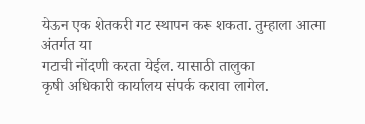येऊन एक शेतकरी गट स्थापन करू शकता. तुम्हाला आत्मा अंतर्गत या
गटाची नोंदणी करता येईल. यासाठी तालुका
कृषी अधिकारी कार्यालय संपर्क करावा लागेल.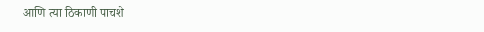आणि त्या ठिकाणी पाचशे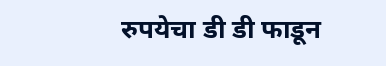रुपयेचा डी डी फाडून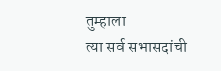तुम्हाला
त्या सर्व सभासदांची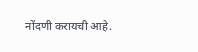नोंदणी करायची आहे.